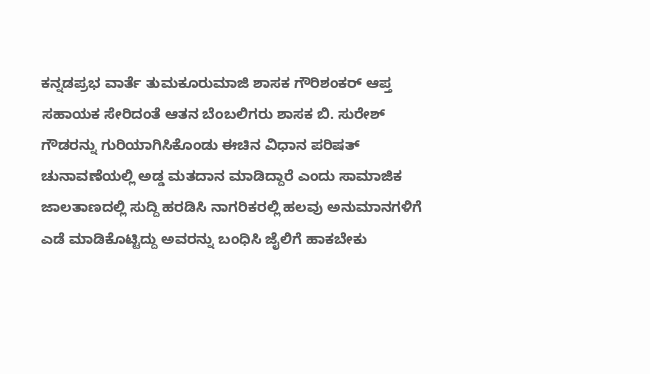ಕನ್ನಡಪ್ರಭ ವಾರ್ತೆ ತುಮಕೂರುಮಾಜಿ ಶಾಸಕ ಗೌರಿಶಂಕರ್ ಆಪ್ತ ಸಹಾಯಕ ಸೇರಿದಂತೆ ಆತನ ಬೆಂಬಲಿಗರು ಶಾಸಕ ಬಿ. ಸುರೇಶ್ ಗೌಡರನ್ನು ಗುರಿಯಾಗಿಸಿಕೊಂಡು ಈಚಿನ ವಿಧಾನ ಪರಿಷತ್‌ ಚುನಾವಣೆಯಲ್ಲಿ ಅಡ್ಡ ಮತದಾನ ಮಾಡಿದ್ದಾರೆ ಎಂದು ಸಾಮಾಜಿಕ ಜಾಲತಾಣದಲ್ಲಿ ಸುದ್ದಿ ಹರಡಿಸಿ ನಾಗರಿಕರಲ್ಲಿ ಹಲವು ಅನುಮಾನಗಳಿಗೆ ಎಡೆ ಮಾಡಿಕೊಟ್ಟಿದ್ದು ಅವರನ್ನು ಬಂಧಿಸಿ ಜೈಲಿಗೆ ಹಾಕಬೇಕು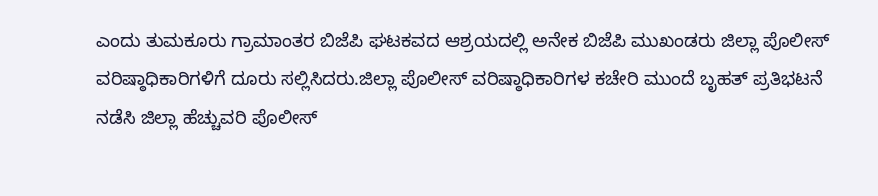ಎಂದು ತುಮಕೂರು ಗ್ರಾಮಾಂತರ ಬಿಜೆಪಿ ಘಟಕವದ ಆಶ್ರಯದಲ್ಲಿ ಅನೇಕ ಬಿಜೆಪಿ ಮುಖಂಡರು ಜಿಲ್ಲಾ ಪೊಲೀಸ್ ವರಿಷ್ಠಾಧಿಕಾರಿಗಳಿಗೆ ದೂರು ಸಲ್ಲಿಸಿದರು.ಜಿಲ್ಲಾ ಪೊಲೀಸ್ ವರಿಷ್ಠಾಧಿಕಾರಿಗಳ ಕಚೇರಿ ಮುಂದೆ ಬೃಹತ್‌ ಪ್ರತಿಭಟನೆ ನಡೆಸಿ ಜಿಲ್ಲಾ ಹೆಚ್ಚುವರಿ ಪೊಲೀಸ್‌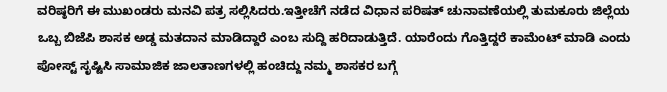ವರಿಷ್ಠರಿಗೆ ಈ ಮುಖಂಡರು ಮನವಿ ಪತ್ರ ಸಲ್ಲಿಸಿದರು.ಇತ್ತೀಚೆಗೆ ನಡೆದ ವಿಧಾನ ಪರಿಷತ್ ಚುನಾವಣೆಯಲ್ಲಿ ತುಮಕೂರು ಜಿಲ್ಲೆಯ ಒಬ್ಬ ಬಿಜೆಪಿ ಶಾಸಕ ಅಡ್ಡ ಮತದಾನ ಮಾಡಿದ್ದಾರೆ ಎಂಬ ಸುದ್ದಿ ಹರಿದಾಡುತ್ತಿದೆ. ಯಾರೆಂದು ಗೊತ್ತಿದ್ದರೆ ಕಾಮೆಂಟ್ ಮಾಡಿ ಎಂದು ಪೋಸ್ಟ್ ಸೃಷ್ಟಿಸಿ ಸಾಮಾಜಿಕ ಜಾಲತಾಣಗಳಲ್ಲಿ ಹಂಚಿದ್ದು ನಮ್ಮ ಶಾಸಕರ ಬಗ್ಗೆ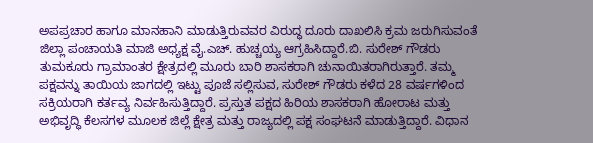ಅಪಪ್ರಚಾರ ಹಾಗೂ ಮಾನಹಾನಿ ಮಾಡುತ್ತಿರುವವರ ವಿರುದ್ಧ ದೂರು ದಾಖಲಿಸಿ ಕ್ರಮ ಜರುಗಿಸುವಂತೆ ಜಿಲ್ಲಾ ಪಂಚಾಯತಿ ಮಾಜಿ ಅಧ್ಯಕ್ಷ ವೈ.ಎಚ್. ಹುಚ್ಚಯ್ಯ ಆಗ್ರಹಿಸಿದ್ದಾರೆ.ಬಿ. ಸುರೇಶ್ ಗೌಡರು ತುಮಕೂರು ಗ್ರಾಮಾಂತರ ಕ್ಷೇತ್ರದಲ್ಲಿ ಮೂರು ಬಾರಿ ಶಾಸಕರಾಗಿ ಚುನಾಯಿತರಾಗಿರುತ್ತಾರೆ. ತಮ್ಮ ಪಕ್ಷವನ್ನು ತಾಯಿಯ ಜಾಗದಲ್ಲಿ ಇಟ್ಟು ಪೂಜೆ ಸಲ್ಲಿಸುವ, ಸುರೇಶ್ ಗೌಡರು ಕಳೆದ 28 ವರ್ಷಗಳಿಂದ ಸಕ್ರಿಯರಾಗಿ ಕರ್ತವ್ಯ ನಿರ್ವಹಿಸುತ್ತಿದ್ದಾರೆ. ಪ್ರಸ್ತುತ ಪಕ್ಷದ ಹಿರಿಯ ಶಾಸಕರಾಗಿ ಹೋರಾಟ ಮತ್ತು ಅಭಿವೃದ್ಧಿ ಕೆಲಸಗಳ ಮೂಲಕ ಜಿಲ್ಲೆ ಕ್ಷೇತ್ರ ಮತ್ತು ರಾಜ್ಯದಲ್ಲಿ ಪಕ್ಷ ಸಂಘಟನೆ ಮಾಡುತ್ತಿದ್ದಾರೆ. ವಿಧಾನ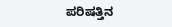ಪರಿಷತ್ತಿನ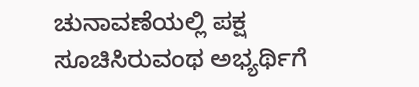ಚುನಾವಣೆಯಲ್ಲಿ ಪಕ್ಷ ಸೂಚಿಸಿರುವಂಥ ಅಭ್ಯರ್ಥಿಗೆ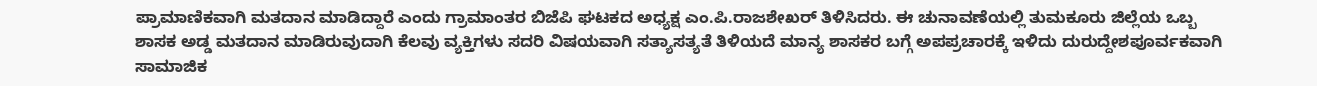ಪ್ರಾಮಾಣಿಕವಾಗಿ ಮತದಾನ ಮಾಡಿದ್ದಾರೆ ಎಂದು ಗ್ರಾಮಾಂತರ ಬಿಜೆಪಿ ಘಟಕದ ಅಧ್ಯಕ್ಷ ಎಂ.ಪಿ.ರಾಜಶೇಖರ್ ತಿಳಿಸಿದರು. ಈ ಚುನಾವಣೆಯಲ್ಲಿ ತುಮಕೂರು ಜಿಲ್ಲೆಯ ಒಬ್ಬ ಶಾಸಕ ಅಡ್ಡ ಮತದಾನ ಮಾಡಿರುವುದಾಗಿ ಕೆಲವು ವ್ಯಕ್ತಿಗಳು ಸದರಿ ವಿಷಯವಾಗಿ ಸತ್ಯಾಸತ್ಯತೆ ತಿಳಿಯದೆ ಮಾನ್ಯ ಶಾಸಕರ ಬಗ್ಗೆ ಅಪಪ್ರಚಾರಕ್ಕೆ ಇಳಿದು ದುರುದ್ದೇಶಪೂರ್ವಕವಾಗಿ ಸಾಮಾಜಿಕ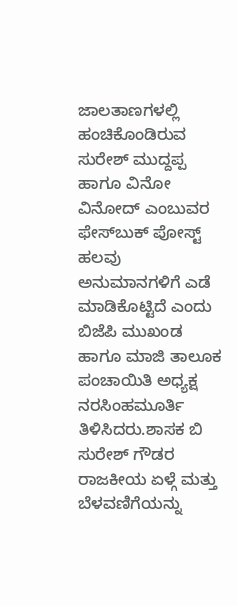ಜಾಲತಾಣಗಳಲ್ಲಿ ಹಂಚಿಕೊಂಡಿರುವ ಸುರೇಶ್ ಮುದ್ದಪ್ಪ ಹಾಗೂ ವಿನೋ ವಿನೋದ್ ಎಂಬುವರ ಫೇಸ್‌ಬುಕ್‌ ಪೋಸ್ಟ್‌ ಹಲವು ಅನುಮಾನಗಳಿಗೆ ಎಡೆ ಮಾಡಿಕೊಟ್ಟಿದೆ ಎಂದು ಬಿಜೆಪಿ ಮುಖಂಡ ಹಾಗೂ ಮಾಜಿ ತಾಲೂಕ ಪಂಚಾಯಿತಿ ಅಧ್ಯಕ್ಷ ನರಸಿಂಹಮೂರ್ತಿ ತಿಳಿಸಿದರು.ಶಾಸಕ ಬಿ ಸುರೇಶ್ ಗೌಡರ ರಾಜಕೀಯ ಏಳ್ಗೆ ಮತ್ತು ಬೆಳವಣಿಗೆಯನ್ನು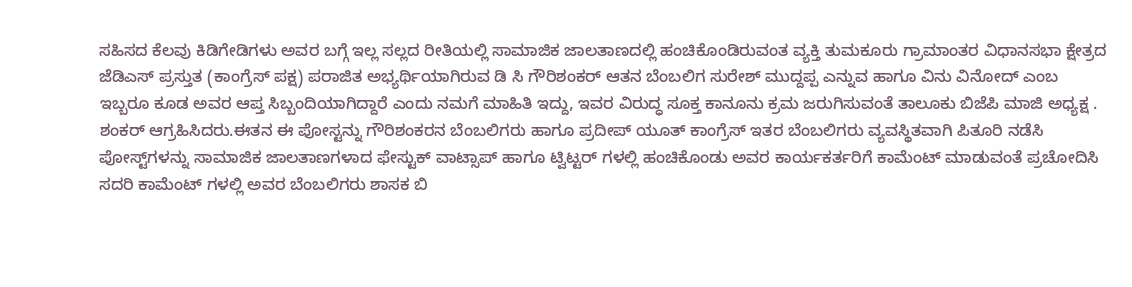ಸಹಿಸದ ಕೆಲವು ಕಿಡಿಗೇಡಿಗಳು ಅವರ ಬಗ್ಗೆ ಇಲ್ಲ ಸಲ್ಲದ ರೀತಿಯಲ್ಲಿ ಸಾಮಾಜಿಕ ಜಾಲತಾಣದಲ್ಲಿ ಹಂಚಿಕೊಂಡಿರುವಂತ ವ್ಯಕ್ತಿ ತುಮಕೂರು ಗ್ರಾಮಾಂತರ ವಿಧಾನಸಭಾ ಕ್ಷೇತ್ರದ ಜೆಡಿಎಸ್ ಪ್ರಸ್ತುತ (ಕಾಂಗ್ರೆಸ್ ಪಕ್ಷ) ಪರಾಜಿತ ಅಭ್ಯರ್ಥಿಯಾಗಿರುವ ಡಿ ಸಿ ಗೌರಿಶಂಕರ್ ಆತನ ಬೆಂಬಲಿಗ ಸುರೇಶ್ ಮುದ್ದಪ್ಪ ಎನ್ನುವ ಹಾಗೂ ವಿನು ವಿನೋದ್ ಎಂಬ ಇಬ್ಬರೂ ಕೂಡ ಅವರ ಆಪ್ತ ಸಿಬ್ಬಂದಿಯಾಗಿದ್ದಾರೆ ಎಂದು ನಮಗೆ ಮಾಹಿತಿ ಇದ್ದು, ಇವರ ವಿರುದ್ಧ ಸೂಕ್ತ ಕಾನೂನು ಕ್ರಮ ಜರುಗಿಸುವಂತೆ ತಾಲೂಕು ಬಿಜೆಪಿ ಮಾಜಿ ಅಧ್ಯಕ್ಷ . ಶಂಕರ್ ಆಗ್ರಹಿಸಿದರು.ಈತನ ಈ ಪೋಸ್ಟನ್ನು ಗೌರಿಶಂಕರನ ಬೆಂಬಲಿಗರು ಹಾಗೂ ಪ್ರದೀಪ್ ಯೂತ್ ಕಾಂಗ್ರೆಸ್ ಇತರ ಬೆಂಬಲಿಗರು ವ್ಯವಸ್ಥಿತವಾಗಿ ಪಿತೂರಿ ನಡೆಸಿ ಪೋಸ್ಟ್‌ಗಳನ್ನು ಸಾಮಾಜಿಕ ಜಾಲತಾಣಗಳಾದ ಫೇಸ್ಟುಕ್ ವಾಟ್ಸಾಪ್ ಹಾಗೂ ಟ್ವಿಟ್ಟರ್ ಗಳಲ್ಲಿ ಹಂಚಿಕೊಂಡು ಅವರ ಕಾರ್ಯಕರ್ತರಿಗೆ ಕಾಮೆಂಟ್ ಮಾಡುವಂತೆ ಪ್ರಚೋದಿಸಿ ಸದರಿ ಕಾಮೆಂಟ್ ಗಳಲ್ಲಿ ಅವರ ಬೆಂಬಲಿಗರು ಶಾಸಕ ಬಿ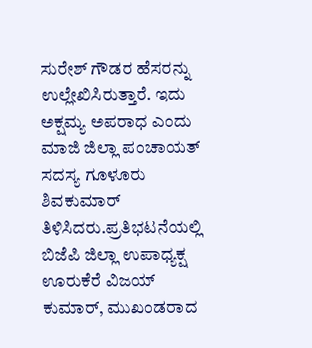ಸುರೇಶ್ ಗೌಡರ ಹೆಸರನ್ನು ಉಲ್ಲೇಖಿಸಿರುತ್ತಾರೆ. ಇದು ಅಕ್ಷಮ್ಯ ಅಪರಾಧ ಎಂದು ಮಾಜಿ ಜಿಲ್ಲಾ ಪಂಚಾಯತ್ ಸದಸ್ಯ ಗೂಳೂರು ಶಿವಕುಮಾರ್ ತಿಳಿಸಿದರು.ಪ್ರತಿಭಟನೆಯಲ್ಲಿ ಬಿಜೆಪಿ ಜಿಲ್ಲಾ ಉಪಾಧ್ಯಕ್ಷ ಊರುಕೆರೆ ವಿಜಯ್ ಕುಮಾರ್, ಮುಖಂಡರಾದ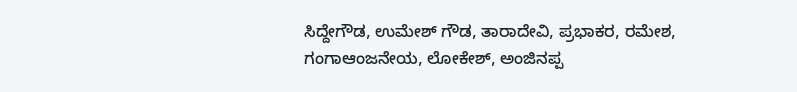ಸಿದ್ದೇಗೌಡ, ಉಮೇಶ್ ಗೌಡ, ತಾರಾದೇವಿ, ಪ್ರಭಾಕರ, ರಮೇಶ, ಗಂಗಾಆಂಜನೇಯ, ಲೋಕೇಶ್, ಅಂಜಿನಪ್ಪ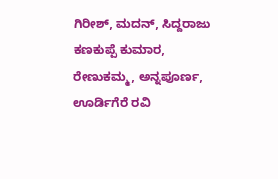ಗಿರೀಶ್, ಮದನ್, ಸಿದ್ದರಾಜು ಕಣಕುಪ್ಪೆ ಕುಮಾರ, ರೇಣುಕಮ್ಮ, ಅನ್ನಪೂರ್ಣ, ಊರ್ಡಿಗೆರೆ ರವಿ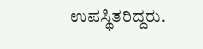ಉಪಸ್ಥಿತರಿದ್ದರು.